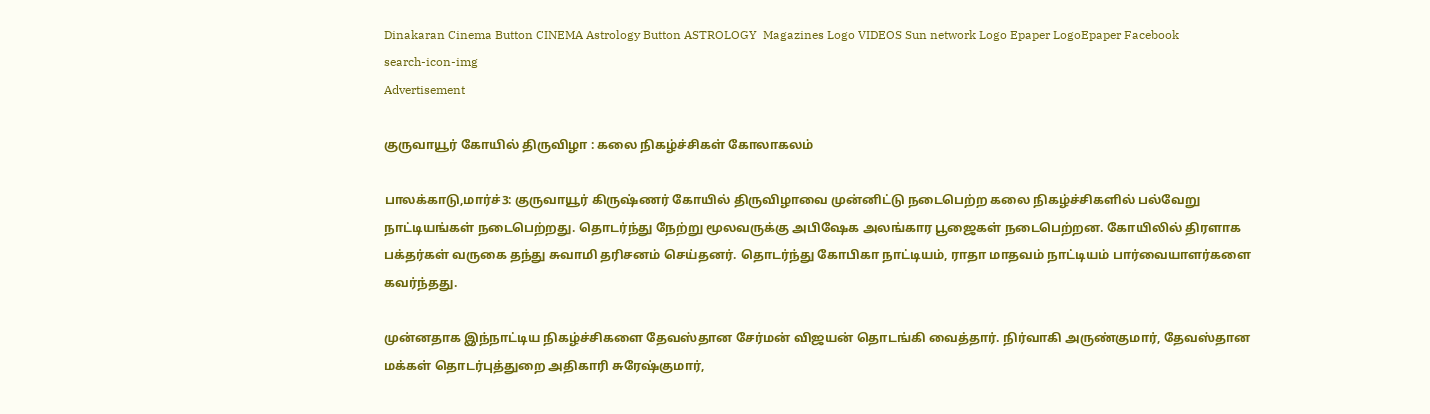Dinakaran Cinema Button CINEMA Astrology Button ASTROLOGY  Magazines Logo VIDEOS Sun network Logo Epaper LogoEpaper Facebook
search-icon-img
Advertisement

குருவாயூர் கோயில் திருவிழா : கலை நிகழ்ச்சிகள் கோலாகலம்

பாலக்காடு,மார்ச்3: குருவாயூர் கிருஷ்ணர் கோயில் திருவிழாவை முன்னிட்டு நடைபெற்ற கலை நிகழ்ச்சிகளில் பல்வேறு நாட்டியங்கள் நடைபெற்றது. தொடர்ந்து நேற்று மூலவருக்கு அபிஷேக அலங்கார பூஜைகள் நடைபெற்றன. கோயிலில் திரளாக பக்தர்கள் வருகை தந்து சுவாமி தரிசனம் செய்தனர். தொடர்ந்து கோபிகா நாட்டியம், ராதா மாதவம் நாட்டியம் பார்வையாளர்களை கவர்ந்தது.

முன்னதாக இந்நாட்டிய நிகழ்ச்சிகளை தேவஸ்தான சேர்மன் விஜயன் தொடங்கி வைத்தார். நிர்வாகி அருண்குமார், தேவஸ்தான மக்கள் தொடர்புத்துறை அதிகாரி சுரேஷ்குமார்,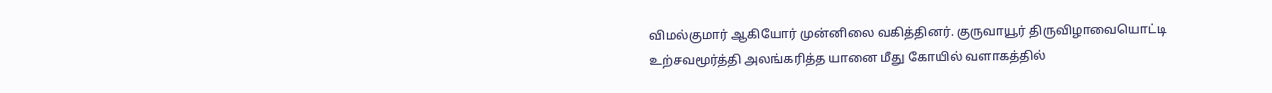விமல்குமார் ஆகியோர் முன்னிலை வகித்தினர். குருவாயூர் திருவிழாவையொட்டி உற்சவமூர்த்தி அலங்கரித்த யானை மீது கோயில் வளாகத்தில்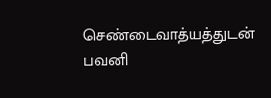செண்டைவாத்யத்துடன் பவனி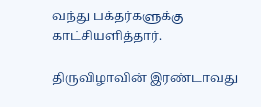வந்து பக்தர்களுக்கு காட்சியளித்தார்.

திருவிழாவின் இரண்டாவது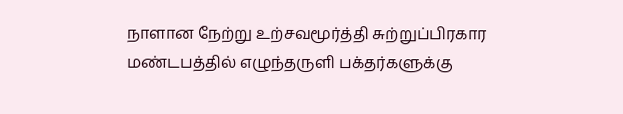நாளான நேற்று உற்சவமூர்த்தி சுற்றுப்பிரகார மண்டபத்தில் எழுந்தருளி பக்தர்களுக்கு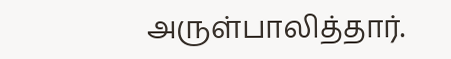அருள்பாலித்தார்.